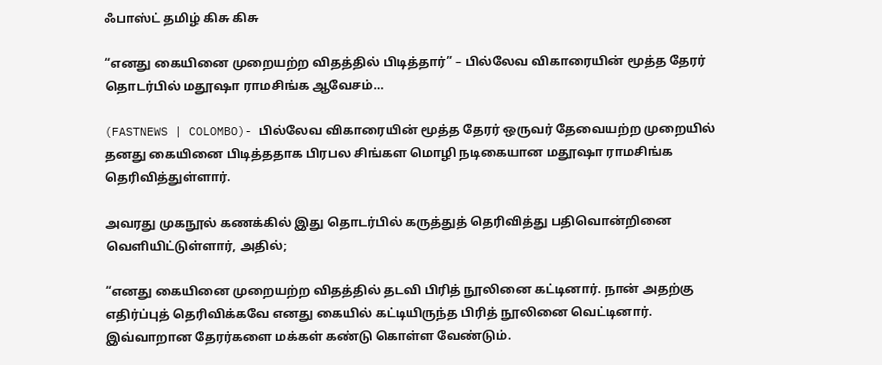ஃபாஸ்ட் தமிழ் கிசு கிசு

“எனது கையினை முறையற்ற விதத்தில் பிடித்தார்” – பில்லேவ விகாரையின் மூத்த தேரர் தொடர்பில் மதூஷா ராமசிங்க ஆவேசம்…

(FASTNEWS | COLOMBO)- பில்லேவ விகாரையின் மூத்த தேரர் ஒருவர் தேவையற்ற முறையில் தனது கையினை பிடித்ததாக பிரபல சிங்கள மொழி நடிகையான மதூஷா ராமசிங்க தெரிவித்துள்ளார்.

அவரது முகநூல் கணக்கில் இது தொடர்பில் கருத்துத் தெரிவித்து பதிவொன்றினை வெளியிட்டுள்ளார், அதில்;

“எனது கையினை முறையற்ற விதத்தில் தடவி பிரித் நூலினை கட்டினார். நான் அதற்கு எதிர்ப்புத் தெரிவிக்கவே எனது கையில் கட்டியிருந்த பிரித் நூலினை வெட்டினார். இவ்வாறான தேரர்களை மக்கள் கண்டு கொள்ள வேண்டும்.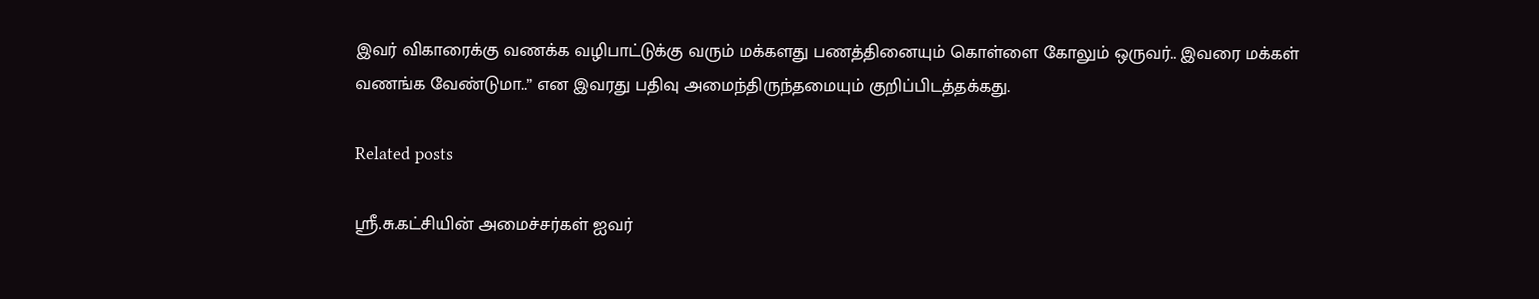இவர் விகாரைக்கு வணக்க வழிபாட்டுக்கு வரும் மக்களது பணத்தினையும் கொள்ளை கோலும் ஒருவர்.. இவரை மக்கள் வணங்க வேண்டுமா..” என இவரது பதிவு அமைந்திருந்தமையும் குறிப்பிடத்தக்கது.

Related posts

ஸ்ரீ.சு.கட்சியின் அமைச்சர்கள் ஐவர்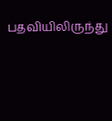பதவியிலிருந்து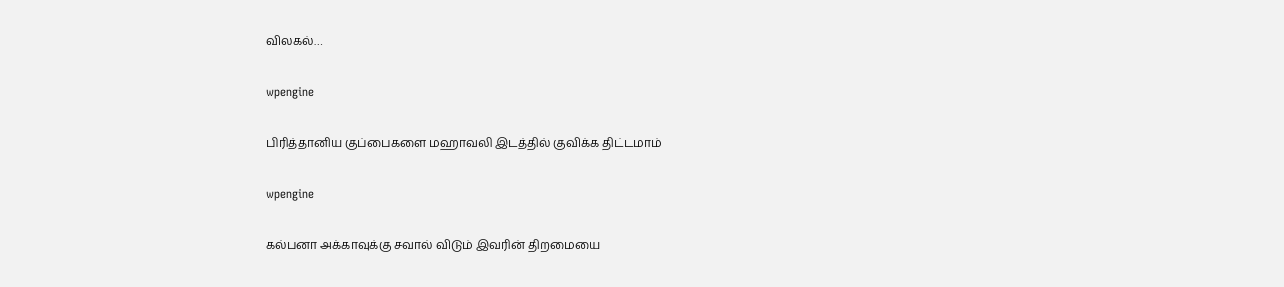விலகல்…

wpengine

பிரித்தானிய குப்பைகளை மஹாவலி இடத்தில் குவிக்க திட்டமாம்

wpengine

கல்பனா அக்காவுக்கு சவால் விடும் இவரின் திறமையை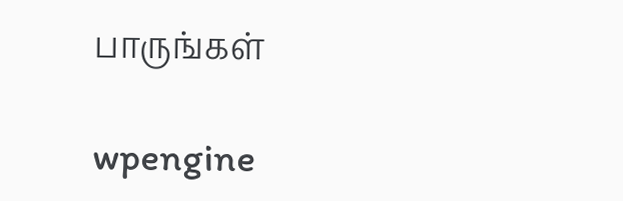பாருங்கள்

wpengine